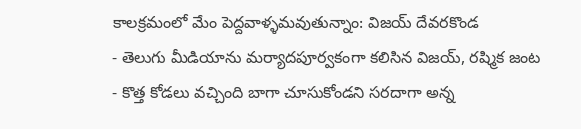కాలక్రమంలో మేం పెద్దవాళ్ళమవుతున్నాం: విజయ్ దేవరకొండ
- తెలుగు మీడియాను మర్యాదపూర్వకంగా కలిసిన విజయ్, రష్మిక జంట
- కొత్త కోడలు వచ్చింది బాగా చూసుకోండని సరదాగా అన్న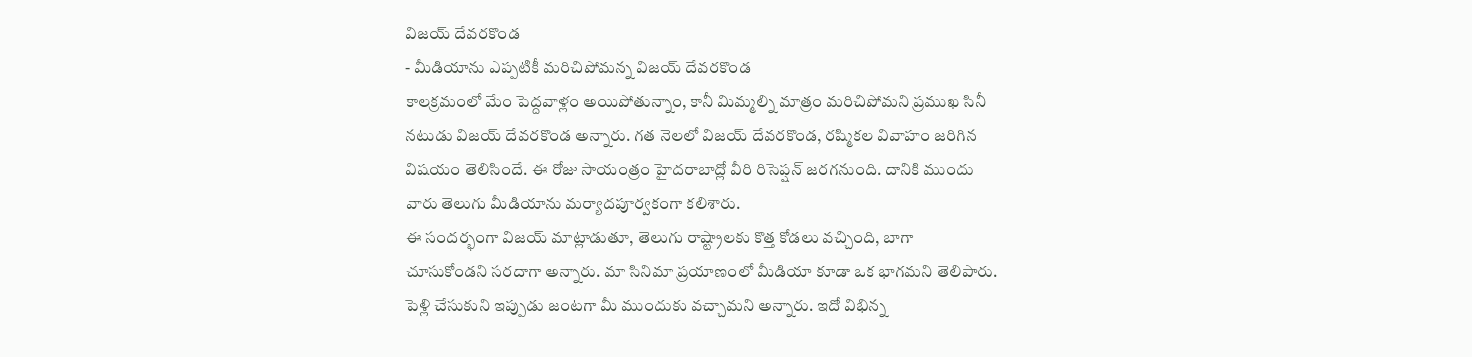విజయ్ దేవరకొండ
- మీడియాను ఎప్పటికీ మరిచిపోమన్న విజయ్ దేవరకొండ
కాలక్రమంలో మేం పెద్దవాళ్లం అయిపోతున్నాం, కానీ మిమ్మల్ని మాత్రం మరిచిపోమని ప్రముఖ సినీ నటుడు విజయ్ దేవరకొండ అన్నారు. గత నెలలో విజయ్ దేవరకొండ, రష్మికల వివాహం జరిగిన విషయం తెలిసిందే. ఈ రోజు సాయంత్రం హైదరాబాద్లో వీరి రిసెప్షన్ జరగనుంది. దానికి ముందు వారు తెలుగు మీడియాను మర్యాదపూర్వకంగా కలిశారు.
ఈ సందర్భంగా విజయ్ మాట్లాడుతూ, తెలుగు రాష్ట్రాలకు కొత్త కోడలు వచ్చింది, బాగా చూసుకోండని సరదాగా అన్నారు. మా సినిమా ప్రయాణంలో మీడియా కూడా ఒక భాగమని తెలిపారు. పెళ్లి చేసుకుని ఇప్పుడు జంటగా మీ ముందుకు వచ్చామని అన్నారు. ఇదో విభిన్న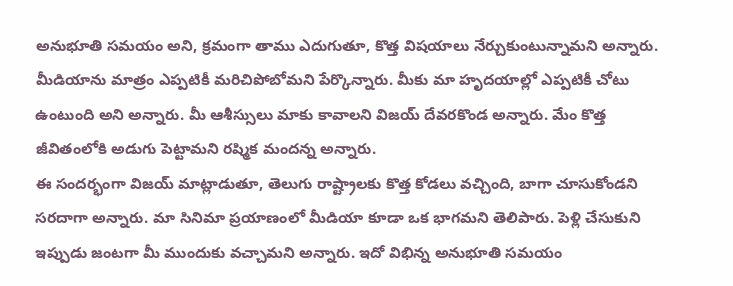అనుభూతి సమయం అని, క్రమంగా తాము ఎదుగుతూ, కొత్త విషయాలు నేర్చుకుంటున్నామని అన్నారు.
మీడియాను మాత్రం ఎప్పటికీ మరిచిపోబోమని పేర్కొన్నారు. మీకు మా హృదయాల్లో ఎప్పటికీ చోటు ఉంటుంది అని అన్నారు. మీ ఆశీస్సులు మాకు కావాలని విజయ్ దేవరకొండ అన్నారు. మేం కొత్త జీవితంలోకి అడుగు పెట్టామని రష్మిక మందన్న అన్నారు.
ఈ సందర్భంగా విజయ్ మాట్లాడుతూ, తెలుగు రాష్ట్రాలకు కొత్త కోడలు వచ్చింది, బాగా చూసుకోండని సరదాగా అన్నారు. మా సినిమా ప్రయాణంలో మీడియా కూడా ఒక భాగమని తెలిపారు. పెళ్లి చేసుకుని ఇప్పుడు జంటగా మీ ముందుకు వచ్చామని అన్నారు. ఇదో విభిన్న అనుభూతి సమయం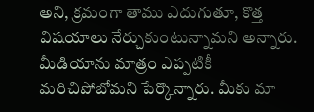అని, క్రమంగా తాము ఎదుగుతూ, కొత్త విషయాలు నేర్చుకుంటున్నామని అన్నారు.
మీడియాను మాత్రం ఎప్పటికీ మరిచిపోబోమని పేర్కొన్నారు. మీకు మా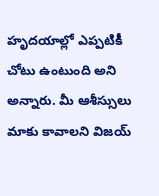హృదయాల్లో ఎప్పటికీ చోటు ఉంటుంది అని అన్నారు. మీ ఆశీస్సులు మాకు కావాలని విజయ్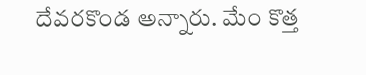దేవరకొండ అన్నారు. మేం కొత్త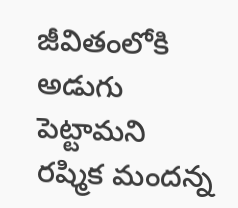జీవితంలోకి అడుగు పెట్టామని రష్మిక మందన్న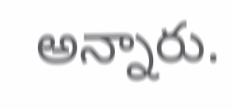అన్నారు.